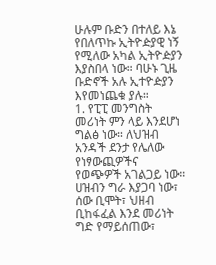ሁሉም ቡድን በተለይ እኔ የበለጥኩ ኢትዮዽያዊ ነኝ የሚለው አካል ኢትዮዽያን እያስበላ ነው። ባሁኑ ጊዜ ቡድኖች አሉ ኢተዮዽያን እየመነጨቁ ያሉ።
1. የፒፒ መንግስት መሪነት ምን ላይ እንደሆነ ግልፅ ነው። ለህዝብ አንዳች ደንታ የሌለው የነፃውጪዎችና የወጭዎች አገልጋይ ነው። ሀዝብን ግራ እያጋባ ነው፣ ሰው ቢሞት፣ ህዘብ ቢከፋፈል እንደ መሪነት ግድ የማይሰጠው፣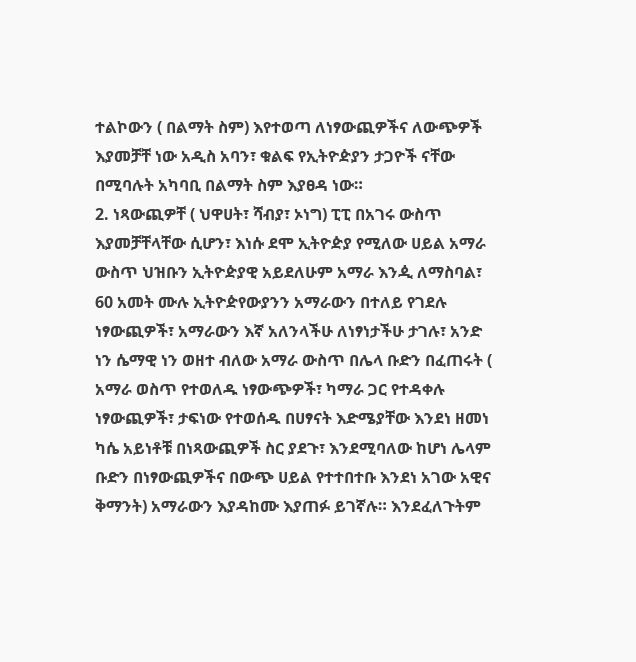ተልኮውን ( በልማት ስም) እየተወጣ ለነፃውጪዎችና ለውጭዎች እያመቻቸ ነው አዲስ አባን፣ ቁልፍ የኢትዮዽያን ታጋዮች ናቸው በሚባሉት አካባቢ በልማት ስም እያፀዳ ነው።
2. ነጻውጪዎቸ ( ህዋሀት፣ ሻብያ፣ ኦነግ) ፒፒ በአገሩ ውስጥ እያመቻቸላቸው ሲሆን፣ እነሱ ደሞ ኢትዮዽያ የሚለው ሀይል አማራ ውስጥ ህዝቡን ኢትዮዽያዊ አይደለሁም አማራ እንዺ ለማስባል፣ 60 አመት ሙሉ ኢትዮዽየውያንን አማራውን በተለይ የገደሉ ነፃውጪዎች፣ አማራውን እኛ አለንላችሁ ለነፃነታችሁ ታገሉ፣ አንድ ነን ሴማዊ ነን ወዘተ ብለው አማራ ውስጥ በሌላ ቡድን በፈጠሩት ( አማራ ወስጥ የተወለዱ ነፃውጭዎች፣ ካማራ ጋር የተዳቀሉ ነፃውጪዎች፣ ታፍነው የተወሰዱ በሀፃናት እድሜያቸው እንደነ ዘመነ ካሴ አይነቶቹ በነጻውጪዎች ስር ያደጉ፣ እንደሚባለው ከሆነ ሌላም ቡድን በነፃውጪዎችና በውጭ ሀይል የተተበተቡ እንደነ አገው አዊና ቅማንት) አማራውን እያዳከሙ እያጠፉ ይገኛሉ። እንደፈለጉትም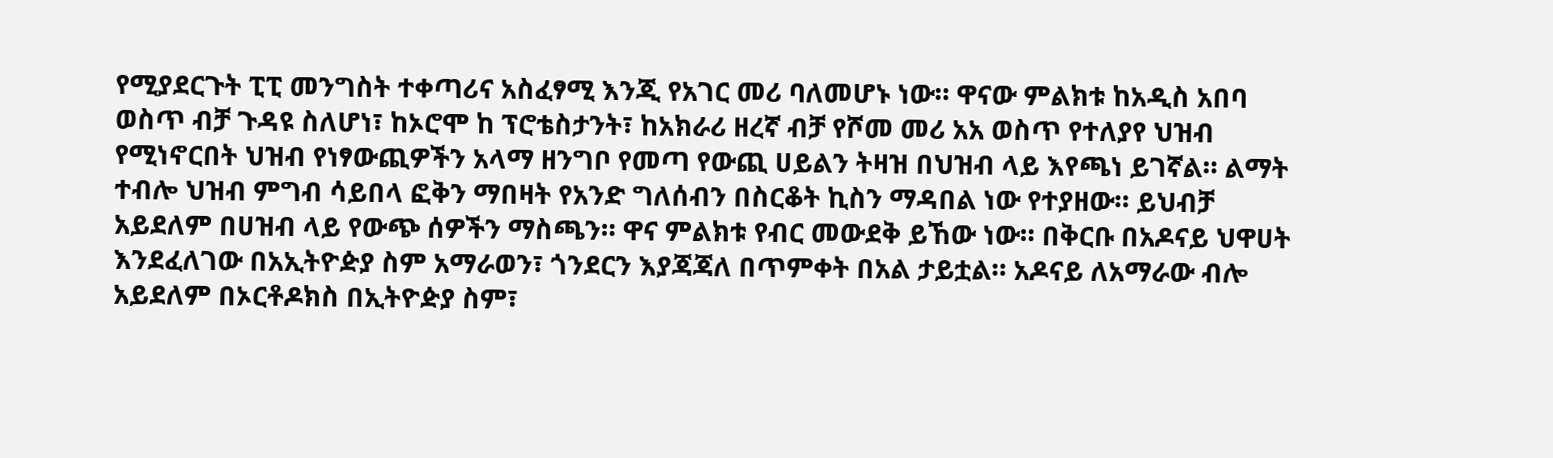የሚያደርጉት ፒፒ መንግስት ተቀጣሪና አስፈፃሚ እንጂ የአገር መሪ ባለመሆኑ ነው። ዋናው ምልክቱ ከአዲስ አበባ ወስጥ ብቻ ጉዳዩ ስለሆነ፣ ከኦሮሞ ከ ፕሮቴስታንት፣ ከአክራሪ ዘረኛ ብቻ የሾመ መሪ አአ ወስጥ የተለያየ ህዝብ የሚነኖርበት ህዝብ የነፃውጪዎችን አላማ ዘንግቦ የመጣ የውጪ ሀይልን ትዛዝ በህዝብ ላይ እየጫነ ይገኛል። ልማት ተብሎ ህዝብ ምግብ ሳይበላ ፎቅን ማበዛት የአንድ ግለሰብን በስርቆት ኪስን ማዳበል ነው የተያዘው። ይህብቻ አይደለም በሀዝብ ላይ የውጭ ሰዎችን ማስጫን። ዋና ምልክቱ የብር መውደቅ ይኸው ነው። በቅርቡ በአዶናይ ህዋሀት እንደፈለገው በአኢትዮዽያ ስም አማራወን፣ ጎንደርን እያጃጃለ በጥምቀት በአል ታይቷል። አዶናይ ለአማራው ብሎ አይደለም በኦርቶዶክስ በኢትዮዽያ ስም፣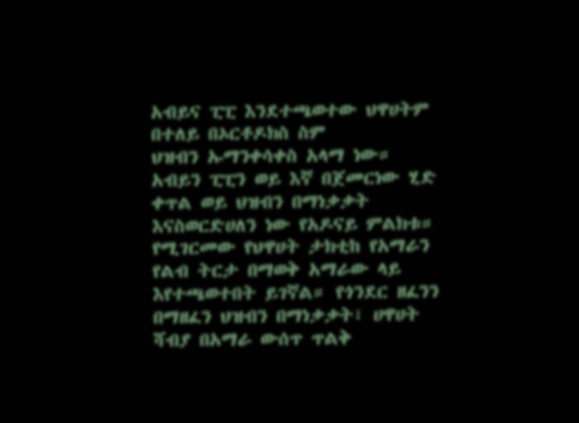አብይና ፒፒ እንደተጫወተው ህዋሀትም በተለይ በኦርቶዶክስ ስም
ህዝብን ኡማንቀሳቀስ አላማ ነው። አብይን ፒፒን ወይ እኛ በጀመርነው ሂድ ቀጥል ወይ ህዝብን በማነቃቃት እናስወርድሀለን ነው የአዶናይ ምልክቱ። የሚገርመው የህዋሀት ታክቲከ የአማራን
የልብ ትርታ በማወቅ አማራው ላይ እየተጫወተበት ይገኛል። የጎንደር ዘፈንን በማዘፈን ህዝብን በማነቃቃት፣ ሀዋሀት ሻብያ በአማራ ውሰጥ ጥልቅ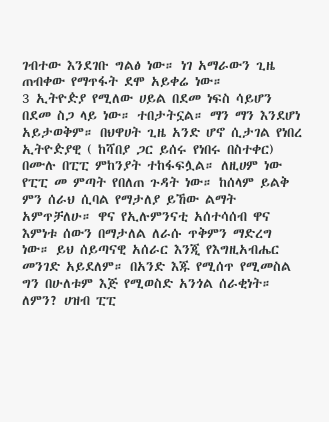ገብተው እንደገቡ ግልፅ ነው። ነገ አማራውን ጊዜ ጠብቀው የማጥፋት ደሞ አይቀሬ ነው።
3 ኢትዮዽያ የሚለው ሀይል በደመ ነፍስ ሳይሆን በደመ ስጋ ላይ ነው። ተበታትኗል። ማን ማን እንደሆነ አይታወቅም። በህዋሀት ጊዜ አንድ ሆኖ ሲታገል የነበረ ኢትዮዽያዊ ( ከሻበያ ጋር ይሰሩ የነበሩ በስተቀር) በሙሉ በፒፒ ምከንያት ተከፋፍሏል። ለዚሀም ነው የፒፒ መ ምጣት የበለጠ ጉዳት ነው። ከሰላም ይልቅ ምን ሰራህ ሲባል የማታለያ ይኸው ልማት አምጥቻለሁ። ዋና የኢሉምንናቲ አሰተሳሰብ ዋና እምነቱ ሰውን በማታለል ለራሱ ጥቅምን ማድረግ ነው። ይህ ሰይጣናዊ አሰራር እንጂ የእግዚአብሔር መንገድ አይደለም። በአንድ እጁ የሚሰጥ የሚመስል ግን በሁለቱም እጅ የሚወስድ አንጎል ሰራቂነት። ለምን? ሀዝብ ፒፒ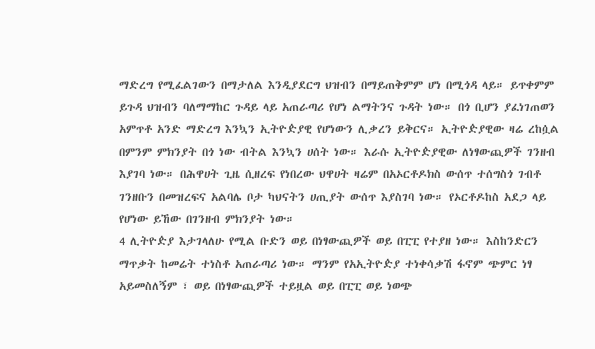ማድረግ የሚፈልገውን በማታለል እንዲያደርግ ህዝብን በማይጠቅምም ሆነ በሚጎዳ ላይ። ይጥቀምም ይጉዳ ህዝብን ባለማማከር ጉዳይ ላይ አጠራጣሪ የሆነ ልማትንና ጉዳት ነው። በጎ ቢሆን ያፈነገጠወን አምጥቶ አንድ ማድረግ እንኳን ኢትዮዽያዊ የሆነውን ሊቃረን ይቅርና። ኢትዮዽያዊው ዛሬ ረከሷል በምንም ምክንያት በጎ ነው ብትል እንኳን ሀሰት ነው። እራሱ ኢትዮዽያዊው ለነፃውጪዎች ገንዘብ እያገባ ነው። በሕዋሀት ጊዜ ሲዘረፍ የነበረው ህዋሀት ዛሬም በአኦርቶዶክስ ውሰጥ ተሰግስጎ ገብቶ ገንዘቡን በመዝረፍና አልባሌ ቦታ ካህናትን ሀጢያት ውሰጥ እያስገባ ነው። የኦርቶዶከስ አደጋ ላይ የሆነው ይኸው በገንዘብ ምክንያት ነው።
4 ሊትዮዽያ እታገላለሁ የሚል ቡድን ወይ በነፃውጪዎች ወይ በፒፒ የተያዘ ነው። እስከንድርን ማጥቃት ከመሬት ተነስቶ አጠራጣሪ ነው። ማንም የአኢትዮዽያ ተነቀሳቃሽ ፋኖም ጭምር ነፃ አይመስለኝም ፣ ወይ በነፃውጪዎች ተይዟል ወይ በፒፒ ወይ ነወጭ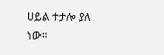ሀይል ተታሎ ያለ ነው።